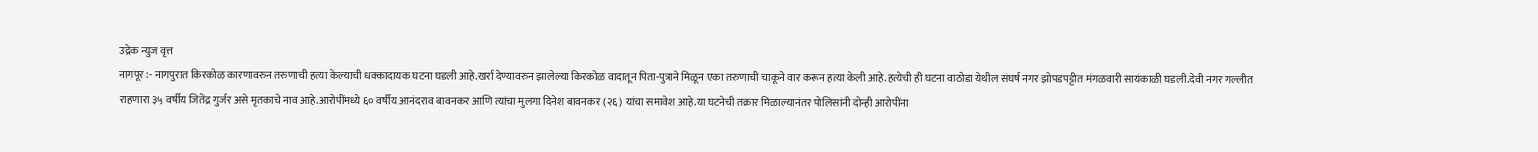उद्रेक न्युज वृत्त
नागपूर :- नागपुरात किरकोळ कारणावरुन तरुणाची हत्या केल्याची धक्कादायक घटना घडली आहे.खर्रा देण्यावरुन झालेल्या किरकोळ वादातून पिता-पुत्राने मिळून एका तरुणाची चाकूने वार करून हत्या केली आहे.हत्येची ही घटना वाठोडा येथील संघर्ष नगर झोपडपट्टीत मंगळवारी सायंकाळी घडली.देवी नगर गल्लीत राहणारा ३५ वर्षीय जितेंद्र गुर्जर असे मृतकाचे नाव आहे.आरोपींमध्ये ६० वर्षीय आनंदराव बावनकर आणि त्यांचा मुलगा दिनेश बावनकर (२६) यांचा समावेश आहे.या घटनेची तक्रार मिळाल्यानंतर पोलिसांनी दोन्ही आरोपींना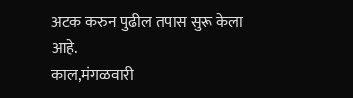अटक करुन पुढील तपास सुरू केला आहे.
काल,मंगळवारी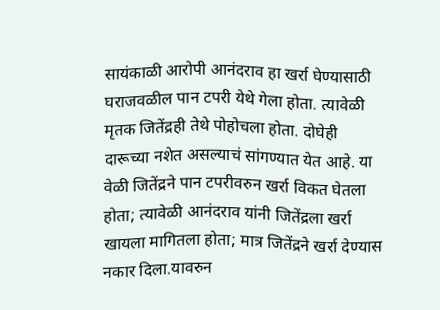सायंकाळी आरोपी आनंदराव हा खर्रा घेण्यासाठी घराजवळील पान टपरी येथे गेला होता. त्यावेळी मृतक जितेंद्रही तेथे पोहोचला होता. दोघेही दारूच्या नशेत असल्याचं सांगण्यात येत आहे. या वेळी जितेंद्रने पान टपरीवरुन खर्रा विकत घेतला होता; त्यावेळी आनंदराव यांनी जितेंद्रला खर्रा खायला मागितला होता; मात्र जितेंद्रने खर्रा देण्यास नकार दिला.यावरुन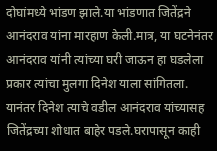दोघांमध्ये भांडण झाले.या भांडणात जितेंद्रने आनंदराव यांना मारहाण केली.मात्र, या घटनेनंतर आनंदराव यांनी त्यांच्या घरी जाऊन हा घडलेला प्रकार त्यांचा मुलगा दिनेश याला सांगितला.
यानंतर दिनेश त्याचे वडील आनंदराव यांच्यासह जितेंद्रच्या शोधात बाहेर पडले.घरापासून काही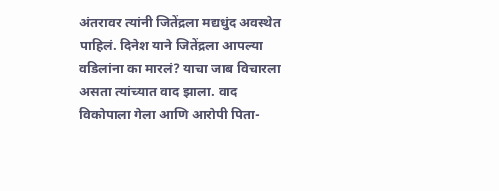अंतरावर त्यांनी जितेंद्रला मद्यधुंद अवस्थेत पाहिलं. दिनेश याने जितेंद्रला आपल्या वडिलांना का मारलं? याचा जाब विचारला असता त्यांच्यात वाद झाला. वाद विकोपाला गेला आणि आरोपी पिता-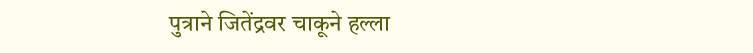पुत्राने जितेंद्रवर चाकूने हल्ला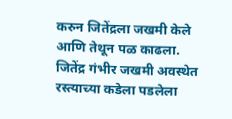करुन जितेंद्रला जखमी केले आणि तेथून पळ काढला.
जितेंद्र गंभीर जखमी अवस्थेत रस्त्याच्या कडेला पडलेला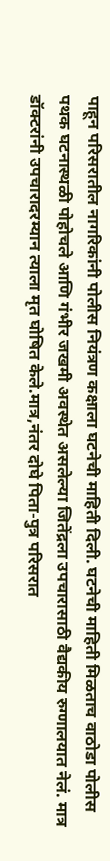पाहून परिसरातील नागरिकांनी पोलीस नियंत्रण कक्षाला घटनेची माहिती दिली. घटनेची माहिती मिळताच वाठोडा पोलीस पथक घटनास्थळी पोहोचले आणि गंभीर जखमी अवस्थेत असलेल्या जितेंद्रला उपचारासाठी वैद्यकीय रुग्णालयात नेलं. मात्र डॉक्टरांनी उपचारादरम्यान त्याला मृत घोषित केले.मात्र,नंतर दोघे पिता-पुत्र परिसरात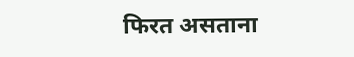फिरत असताना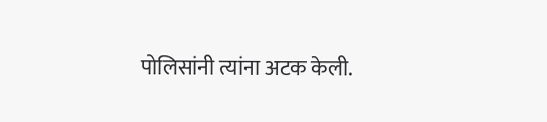पोलिसांनी त्यांना अटक केली.